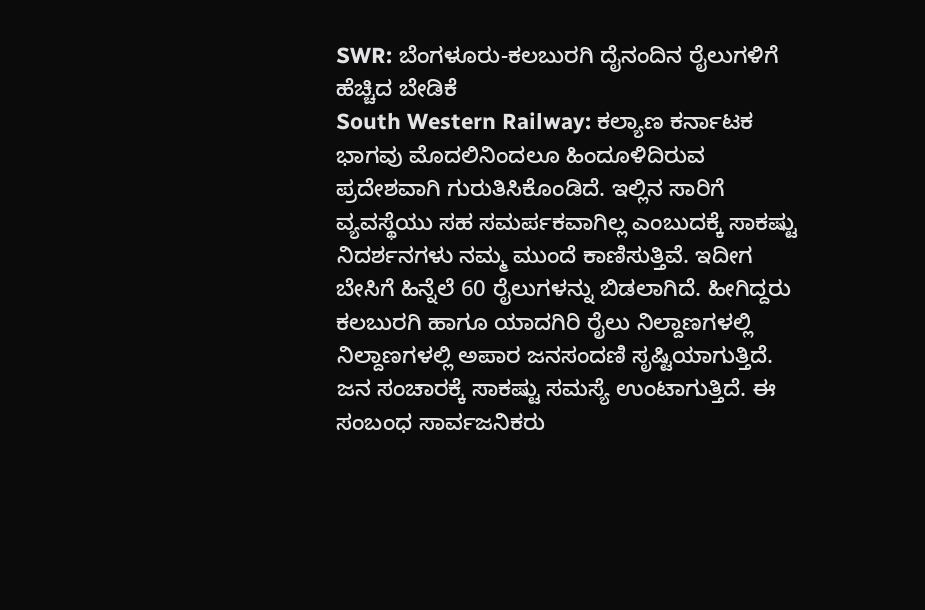SWR: ಬೆಂಗಳೂರು-ಕಲಬುರಗಿ ದೈನಂದಿನ ರೈಲುಗಳಿಗೆ ಹೆಚ್ಚಿದ ಬೇಡಿಕೆ
South Western Railway: ಕಲ್ಯಾಣ ಕರ್ನಾಟಕ ಭಾಗವು ಮೊದಲಿನಿಂದಲೂ ಹಿಂದೂಳಿದಿರುವ ಪ್ರದೇಶವಾಗಿ ಗುರುತಿಸಿಕೊಂಡಿದೆ. ಇಲ್ಲಿನ ಸಾರಿಗೆ ವ್ಯವಸ್ಥೆಯು ಸಹ ಸಮರ್ಪಕವಾಗಿಲ್ಲ ಎಂಬುದಕ್ಕೆ ಸಾಕಷ್ಟು ನಿದರ್ಶನಗಳು ನಮ್ಮ ಮುಂದೆ ಕಾಣಿಸುತ್ತಿವೆ. ಇದೀಗ ಬೇಸಿಗೆ ಹಿನ್ನೆಲೆ 60 ರೈಲುಗಳನ್ನು ಬಿಡಲಾಗಿದೆ. ಹೀಗಿದ್ದರು ಕಲಬುರಗಿ ಹಾಗೂ ಯಾದಗಿರಿ ರೈಲು ನಿಲ್ದಾಣಗಳಲ್ಲಿ ನಿಲ್ದಾಣಗಳಲ್ಲಿ ಅಪಾರ ಜನಸಂದಣಿ ಸೃಷ್ಟಿಯಾಗುತ್ತಿದೆ. ಜನ ಸಂಚಾರಕ್ಕೆ ಸಾಕಷ್ಟು ಸಮಸ್ಯೆ ಉಂಟಾಗುತ್ತಿದೆ. ಈ ಸಂಬಂಧ ಸಾರ್ವಜನಿಕರು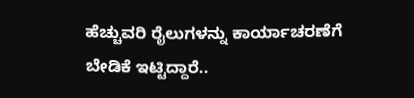ಹೆಚ್ಚುವರಿ ರೈಲುಗಳನ್ನು ಕಾರ್ಯಾಚರಣೆಗೆ ಬೇಡಿಕೆ ಇಟ್ಟಿದ್ದಾರೆ..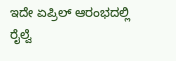ಇದೇ ಏಪ್ರಿಲ್ ಆರಂಭದಲ್ಲಿ ರೈಲ್ವೆ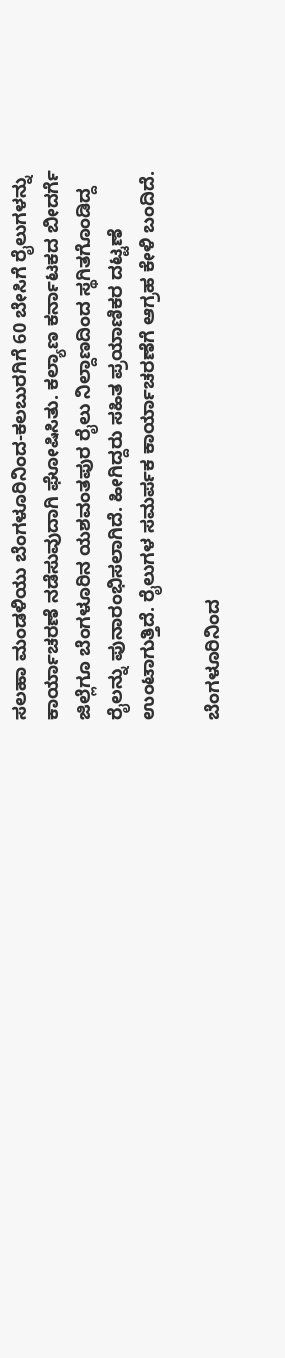ಸಲಹಾ ಮಂಡಳಿಯು ಬೆಂಗಳೂರಿನಿಂದ-ಕಲಬುರಗಿಗೆ 60 ಬೇಸಿಗೆ ರೈಲುಗಳನ್ನು ಕಾರ್ಯಾಚರಣೆ ನಡೆಸುವುದಾಗಿ ಘೋಷಿಸಿತು. ಕಲ್ಯಾಣ ಕರ್ನಾಟಕದ ಬೀದರ್ಗೆ ಜಿಲ್ಲೆಗೂ ಬೆಂಗಳೂರಿನ ಯಶವಂತಪುರ ರೈಲು ನಿಲ್ದಾಣದಿಂದ ಸ್ಥಗಿತಗೊಂಡಿದ್ದ ರೈಲನ್ನು ಪುನಾರಂಭಿಸಲಾಗಿದೆ. ಹೀಗಿದ್ದರು ಸಹಿತ ಪ್ರಯಾಣಿಕರ ದಟ್ಟಣೆ ಉಂಟಾಗುತ್ತಿದೆ. ರೈಲುಗಳ ಸಮರ್ಪಕ ಕಾರ್ಯಾಚರಣೆಗೆ ಆಗ್ರಹ ಕೇಳಿ ಬಂದಿದೆ.

ಬೆಂಗಳೂರಿನಿಂದ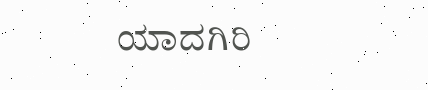ಯಾದಗಿರಿ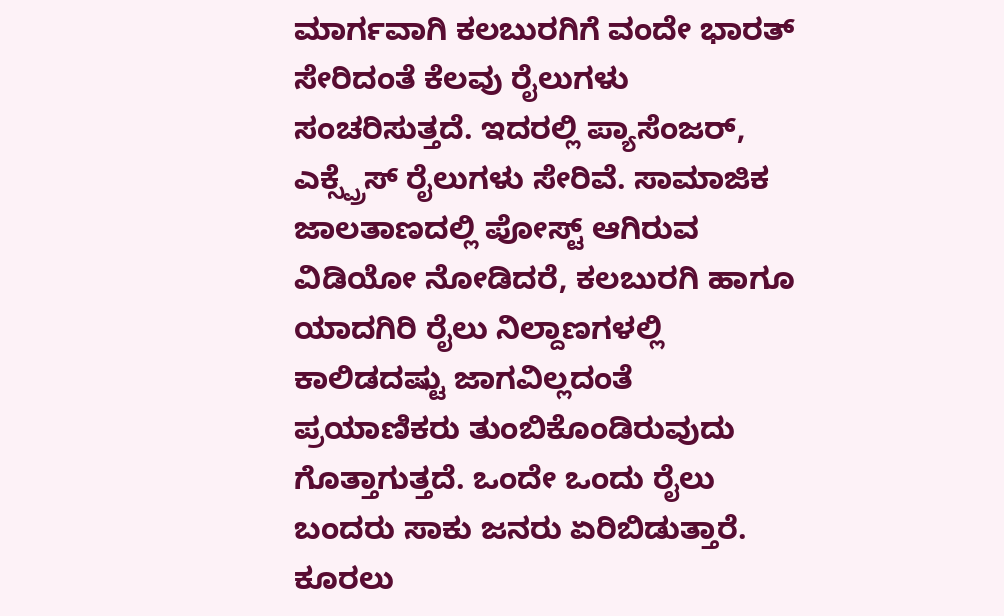ಮಾರ್ಗವಾಗಿ ಕಲಬುರಗಿಗೆ ವಂದೇ ಭಾರತ್ ಸೇರಿದಂತೆ ಕೆಲವು ರೈಲುಗಳು ಸಂಚರಿಸುತ್ತದೆ. ಇದರಲ್ಲಿ ಪ್ಯಾಸೆಂಜರ್, ಎಕ್ಸ್ಪ್ರೆಸ್ ರೈಲುಗಳು ಸೇರಿವೆ. ಸಾಮಾಜಿಕ ಜಾಲತಾಣದಲ್ಲಿ ಪೋಸ್ಟ್ ಆಗಿರುವ ವಿಡಿಯೋ ನೋಡಿದರೆ, ಕಲಬುರಗಿ ಹಾಗೂ ಯಾದಗಿರಿ ರೈಲು ನಿಲ್ದಾಣಗಳಲ್ಲಿ ಕಾಲಿಡದಷ್ಟು ಜಾಗವಿಲ್ಲದಂತೆ ಪ್ರಯಾಣಿಕರು ತುಂಬಿಕೊಂಡಿರುವುದು ಗೊತ್ತಾಗುತ್ತದೆ. ಒಂದೇ ಒಂದು ರೈಲು ಬಂದರು ಸಾಕು ಜನರು ಏರಿಬಿಡುತ್ತಾರೆ. ಕೂರಲು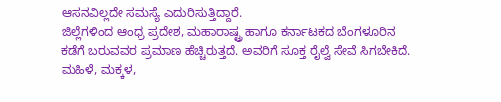ಆಸನವಿಲ್ಲದೇ ಸಮಸ್ಯೆ ಎದುರಿಸುತ್ತಿದ್ದಾರೆ.
ಜಿಲ್ಲೆಗಳಿಂದ ಆಂಧ್ರ ಪ್ರದೇಶ, ಮಹಾರಾಷ್ಟ್ರ ಹಾಗೂ ಕರ್ನಾಟಕದ ಬೆಂಗಳೂರಿನ ಕಡೆಗೆ ಬರುವವರ ಪ್ರಮಾಣ ಹೆಚ್ಚಿರುತ್ತದೆ. ಅವರಿಗೆ ಸೂಕ್ತ ರೈಲ್ವೆ ಸೇವೆ ಸಿಗಬೇಕಿದೆ. ಮಹಿಳೆ, ಮಕ್ಕಳ,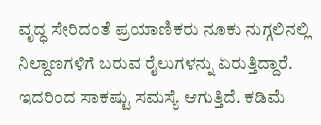ವೃದ್ಧ ಸೇರಿದಂತೆ ಪ್ರಯಾಣಿಕರು ನೂಕು ನುಗ್ಗಲಿನಲ್ಲಿ ನಿಲ್ದಾಣಗಳಿಗೆ ಬರುವ ರೈಲುಗಳನ್ನು ಏರುತ್ತಿದ್ದಾರೆ. ಇದರಿಂದ ಸಾಕಷ್ಟು ಸಮಸ್ಯೆ ಆಗುತ್ತಿದೆ. ಕಡಿಮೆ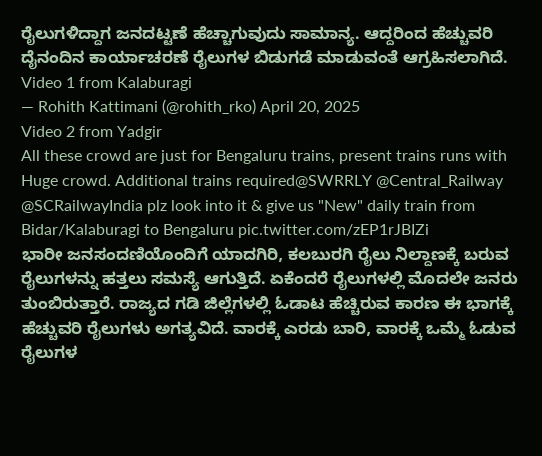ರೈಲುಗಳಿದ್ದಾಗ ಜನದಟ್ಟಣೆ ಹೆಚ್ಚಾಗುವುದು ಸಾಮಾನ್ಯ. ಆದ್ದರಿಂದ ಹೆಚ್ಚುವರಿ ದೈನಂದಿನ ಕಾರ್ಯಾಚರಣೆ ರೈಲುಗಳ ಬಿಡುಗಡೆ ಮಾಡುವಂತೆ ಆಗ್ರಹಿಸಲಾಗಿದೆ.
Video 1 from Kalaburagi
— Rohith Kattimani (@rohith_rko) April 20, 2025
Video 2 from Yadgir
All these crowd are just for Bengaluru trains, present trains runs with Huge crowd. Additional trains required@SWRRLY @Central_Railway @SCRailwayIndia plz look into it & give us "New" daily train from Bidar/Kalaburagi to Bengaluru pic.twitter.com/zEP1rJBIZi
ಭಾರೀ ಜನಸಂದಣಿಯೊಂದಿಗೆ ಯಾದಗಿರಿ, ಕಲಬುರಗಿ ರೈಲು ನಿಲ್ದಾಣಕ್ಕೆ ಬರುವ ರೈಲುಗಳನ್ನು ಹತ್ತಲು ಸಮಸ್ಯೆ ಆಗುತ್ತಿದೆ. ಏಕೆಂದರೆ ರೈಲುಗಳಲ್ಲಿ ಮೊದಲೇ ಜನರು ತುಂಬಿರುತ್ತಾರೆ. ರಾಜ್ಯದ ಗಡಿ ಜಿಲ್ಲೆಗಳಲ್ಲಿ ಓಡಾಟ ಹೆಚ್ಚಿರುವ ಕಾರಣ ಈ ಭಾಗಕ್ಕೆ ಹೆಚ್ಚುವರಿ ರೈಲುಗಳು ಅಗತ್ಯವಿದೆ. ವಾರಕ್ಕೆ ಎರಡು ಬಾರಿ, ವಾರಕ್ಕೆ ಒಮ್ಮೆ ಓಡುವ ರೈಲುಗಳ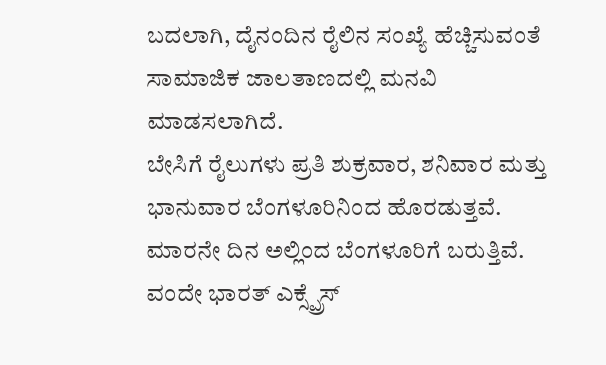ಬದಲಾಗಿ, ದೈನಂದಿನ ರೈಲಿನ ಸಂಖ್ಯೆ ಹೆಚ್ಚಿಸುವಂತೆ ಸಾಮಾಜಿಕ ಜಾಲತಾಣದಲ್ಲಿ ಮನವಿ ಮಾಡಸಲಾಗಿದೆ.
ಬೇಸಿಗೆ ರೈಲುಗಳು ಪ್ರತಿ ಶುಕ್ರವಾರ, ಶನಿವಾರ ಮತ್ತು ಭಾನುವಾರ ಬೆಂಗಳೂರಿನಿಂದ ಹೊರಡುತ್ತವೆ. ಮಾರನೇ ದಿನ ಅಲ್ಲಿಂದ ಬೆಂಗಳೂರಿಗೆ ಬರುತ್ತಿವೆ. ವಂದೇ ಭಾರತ್ ಎಕ್ಸ್ಪ್ರೆಸ್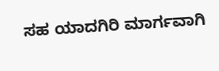ಸಹ ಯಾದಗಿರಿ ಮಾರ್ಗವಾಗಿ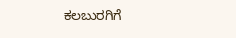ಕಲಬುರಗಿಗೆ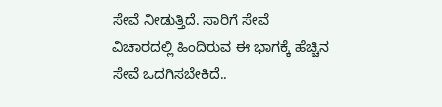ಸೇವೆ ನೀಡುತ್ತಿದೆ. ಸಾರಿಗೆ ಸೇವೆ ವಿಚಾರದಲ್ಲಿ ಹಿಂದಿರುವ ಈ ಭಾಗಕ್ಕೆ ಹೆಚ್ಚಿನ ಸೇವೆ ಒದಗಿಸಬೇಕಿದೆ..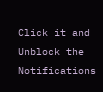Click it and Unblock the Notifications